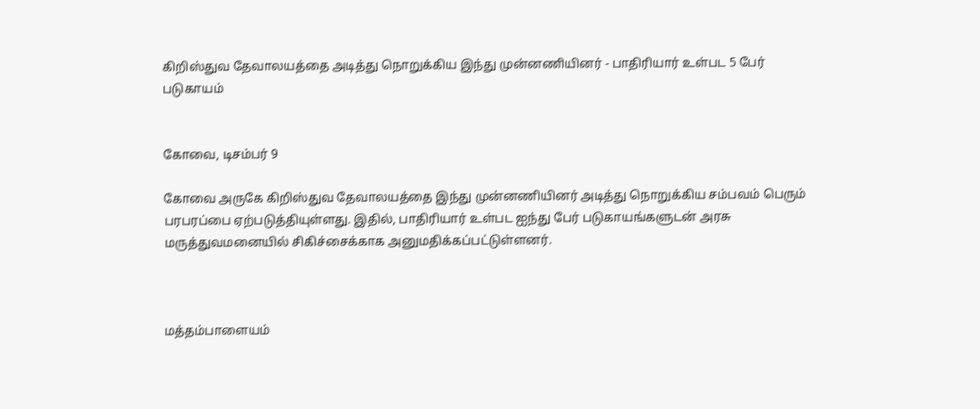கிறிஸ்துவ தேவாலயத்தை அடித்து நொறுக்கிய இந்து முன்னணியினர் - பாதிரியார் உள்பட 5 பேர் படுகாயம்


கோவை, டிசம்பர் 9

கோவை அருகே கிறிஸ்துவ தேவாலயத்தை இந்து முன்னணியினர் அடித்து நொறுக்கிய சம்பவம் பெரும் பரபரப்பை ஏற்படுத்தியுள்ளது. இதில், பாதிரியார் உள்பட ஐந்து பேர் படுகாயங்களுடன் அரசு மருத்துவமனையில் சிகிச்சைக்காக அனுமதிக்கப்பட்டுள்ளனர்.



மத்தம்பாளையம்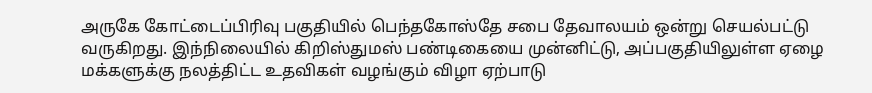அருகே கோட்டைப்பிரிவு பகுதியில் பெந்தகோஸ்தே சபை தேவாலயம் ஒன்று செயல்பட்டு வருகிறது. இந்நிலையில் கிறிஸ்துமஸ் பண்டிகையை முன்னிட்டு, அப்பகுதியிலுள்ள ஏழை மக்களுக்கு நலத்திட்ட உதவிகள் வழங்கும் விழா ஏற்பாடு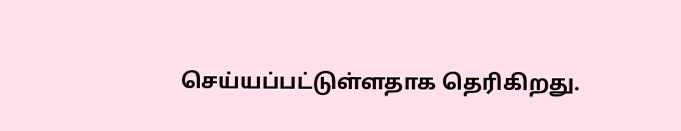செய்யப்பட்டுள்ளதாக தெரிகிறது.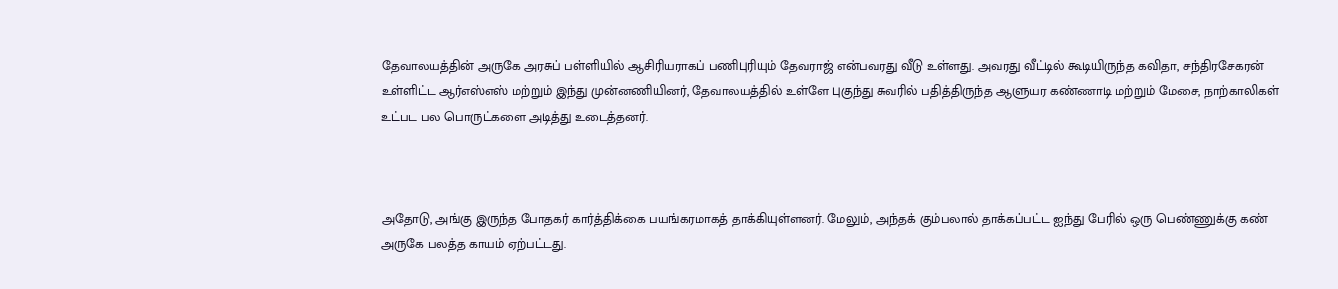தேவாலயத்தின் அருகே அரசுப் பள்ளியில் ஆசிரியராகப் பணிபுரியும் தேவராஜ் என்பவரது வீடு உள்ளது. அவரது வீட்டில் கூடியிருந்த கவிதா, சந்திரசேகரன் உள்ளிட்ட ஆர்எஸ்எஸ் மற்றும் இந்து முன்னணியினர், தேவாலயத்தில் உள்ளே புகுந்து சுவரில் பதித்திருந்த ஆளுயர கண்ணாடி மற்றும் மேசை, நாற்காலிகள் உட்பட பல பொருட்களை அடித்து உடைத்தனர்.



அதோடு, அங்கு இருந்த போதகர் கார்த்திக்கை பயங்கரமாகத் தாக்கியுள்ளனர். மேலும், அந்தக் கும்பலால் தாக்கப்பட்ட ஐந்து பேரில் ஒரு பெண்ணுக்கு கண் அருகே பலத்த காயம் ஏற்பட்டது.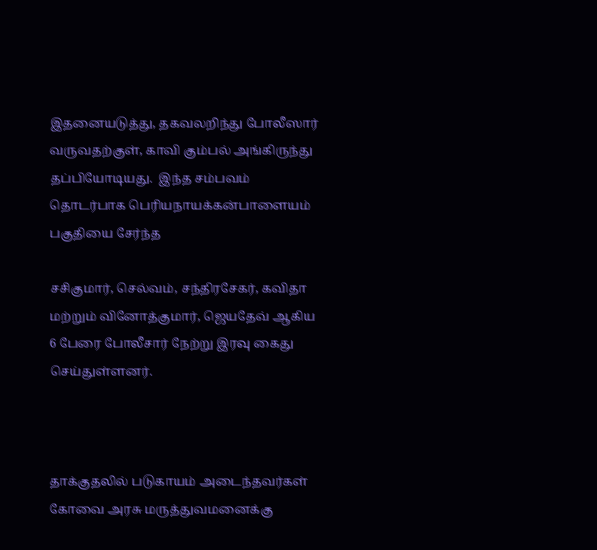இதனையடுத்து, தகவலறிந்து போலீஸார் வருவதற்குள், காவி கும்பல் அங்கிருந்து தப்பியோடியது.  இந்த சம்பவம் தொடர்பாக பெரியநாயக்கன்பாளையம் பகுதியை சேர்ந்த

சசிகுமார், செல்வம், சந்திரசேகர், கவிதா மற்றும் வினோத்குமார், ஜெயதேவ் ஆகிய 6 பேரை போலீசார் நேற்று இரவு கைது செய்துள்ளனர்.



தாக்குதலில் படுகாயம் அடைந்தவர்கள்  கோவை அரசு மருத்துவமனைக்கு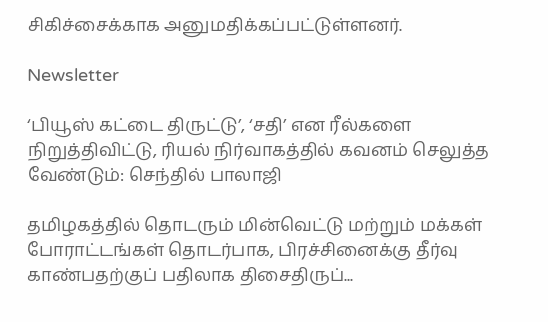சிகிச்சைக்காக அனுமதிக்கப்பட்டுள்ளனர்.

Newsletter

‘பியூஸ் கட்டை திருட்டு’, ‘சதி’ என ரீல்களை நிறுத்திவிட்டு, ரியல் நிர்வாகத்தில் கவனம் செலுத்த வேண்டும்: செந்தில் பாலாஜி

தமிழகத்தில் தொடரும் மின்வெட்டு மற்றும் மக்கள் போராட்டங்கள் தொடர்பாக, பிரச்சினைக்கு தீர்வு காண்பதற்குப் பதிலாக திசைதிருப்...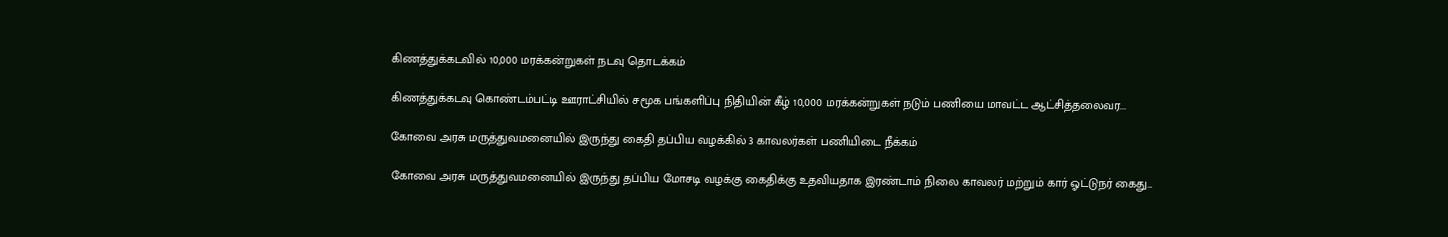கிணத்துக்கடவில் 10,000 மரக்கன்றுகள் நடவு தொடக்கம்

கிணத்துக்கடவு கொண்டம்பட்டி ஊராட்சியில் சமூக பங்களிப்பு நிதியின் கீழ் 10,000 மரக்கன்றுகள் நடும் பணியை மாவட்ட ஆட்சித்தலைவர...

கோவை அரசு மருத்துவமனையில் இருந்து கைதி தப்பிய வழக்கில் 3 காவலர்கள் பணியிடை நீக்கம்

கோவை அரசு மருத்துவமனையில் இருந்து தப்பிய மோசடி வழக்கு கைதிக்கு உதவியதாக இரண்டாம் நிலை காவலர் மற்றும் கார் ஓட்டுநர் கைது...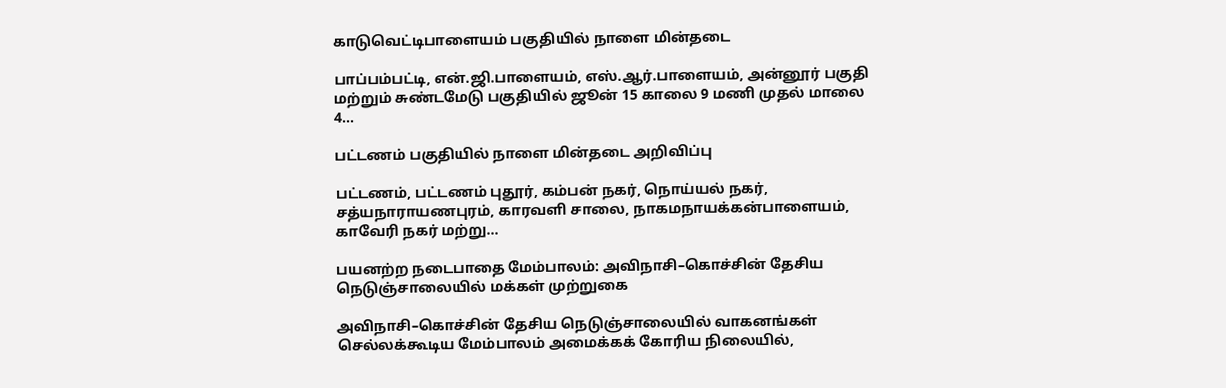காடுவெட்டிபாளையம் பகுதியில் நாளை மின்தடை

பாப்பம்பட்டி, என்.ஜி.பாளையம், எஸ்.ஆர்.பாளையம், அன்னூர் பகுதி மற்றும் சுண்டமேடு பகுதியில் ஜூன் 15 காலை 9 மணி முதல் மாலை 4...

பட்டணம் பகுதியில் நாளை மின்தடை அறிவிப்பு

பட்டணம், பட்டணம் புதூர், கம்பன் நகர், நொய்யல் நகர், சத்யநாராயணபுரம், காரவளி சாலை, நாகமநாயக்கன்பாளையம், காவேரி நகர் மற்று...

பயனற்ற நடைபாதை மேம்பாலம்: அவிநாசி–கொச்சின் தேசிய நெடுஞ்சாலையில் மக்கள் முற்றுகை

அவிநாசி–கொச்சின் தேசிய நெடுஞ்சாலையில் வாகனங்கள் செல்லக்கூடிய மேம்பாலம் அமைக்கக் கோரிய நிலையில்,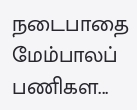நடைபாதை மேம்பாலப் பணிகள...